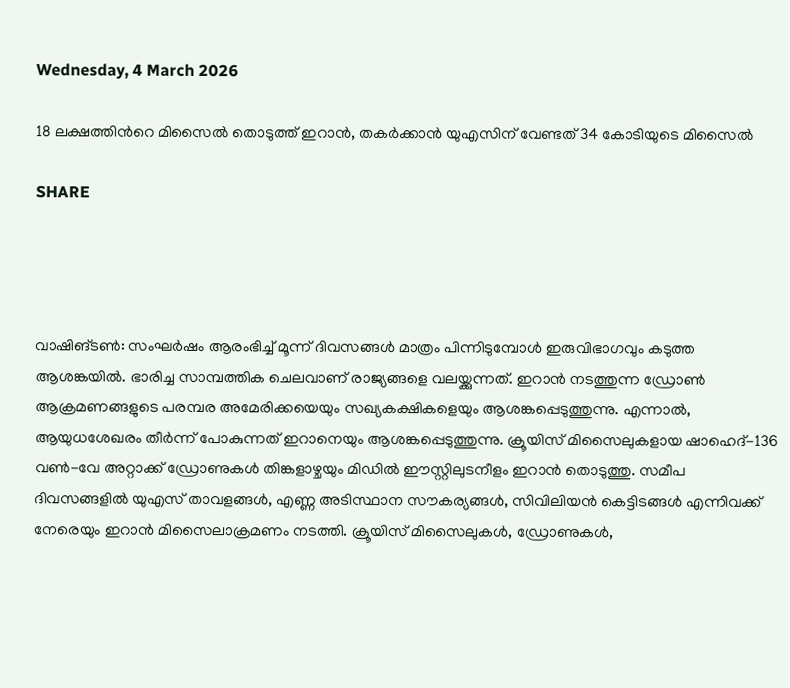Wednesday, 4 March 2026

18 ലക്ഷത്തിന്‍റെ മിസൈൽ തൊടുത്ത് ഇറാൻ, തകര്‍ക്കാന്‍ യുഎസിന് വേണ്ടത് 34 കോടിയുടെ മിസൈല്‍

SHARE




വാഷിങ്ടൺ: സംഘർഷം ആരംഭിച്ച് മൂന്ന് ദിവസങ്ങൾ മാത്രം പിന്നിടുമ്പോൾ ഇരുവിഭാഗവും കടുത്ത ആശങ്കയിൽ. ഭാരിച്ച സാമ്പത്തിക ചെലവാണ് രാജ്യങ്ങളെ വലയ്ക്കുന്നത്. ഇറാൻ നടത്തുന്ന ഡ്രോൺ ആക്രമണങ്ങളുടെ പരമ്പര അമേരിക്കയെയും സഖ്യകക്ഷികളെയും ആശങ്കപ്പെടുത്തുന്നു. എന്നാൽ, ആയുധശേഖരം തീർന്ന് പോകുന്നത് ഇറാനെയും ആശങ്കപ്പെടുത്തുന്നു. ക്രൂയിസ് മിസൈലുകളായ ഷാഹെദ്-136 വൺ-വേ അറ്റാക്ക് ഡ്രോണുകൾ തിങ്കളാഴ്ചയും മിഡിൽ ഈസ്റ്റിലുടനീളം ഇറാൻ തൊടുത്തു. സമീപ ദിവസങ്ങളിൽ യുഎസ് താവളങ്ങൾ, എണ്ണ അടിസ്ഥാന സൗകര്യങ്ങൾ, സിവിലിയൻ കെട്ടിടങ്ങൾ എന്നിവക്ക് നേരെയും ഇറാൻ മിസൈലാക്രമണം നടത്തി. ക്രൂയിസ് മിസൈലുകൾ, ഡ്രോണുകൾ,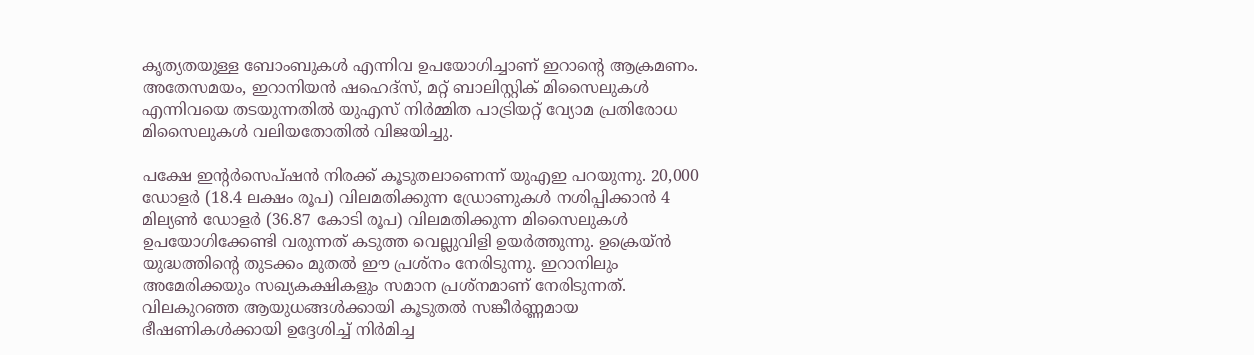കൃത്യതയുള്ള ബോംബുകൾ എന്നിവ ഉപയോഗിച്ചാണ് ഇറാന്റെ ആക്രമണം. അതേസമയം, ഇറാനിയൻ ഷഹെദ്‌സ്, മറ്റ് ബാലിസ്റ്റിക് മിസൈലുകൾ എന്നിവയെ തടയുന്നതിൽ യുഎസ് നിർമ്മിത പാട്രിയറ്റ് വ്യോമ പ്രതിരോധ മിസൈലുകൾ വലിയതോതിൽ വിജയിച്ചു.

പക്ഷേ ഇന്റർസെപ്ഷൻ നിരക്ക് കൂടുതലാണെന്ന് യുഎഇ പറയുന്നു. 20,000 ഡോളർ (18.4 ലക്ഷം രൂപ) വിലമതിക്കുന്ന ഡ്രോണുകൾ നശിപ്പിക്കാൻ 4 മില്യൺ ഡോളർ (36.87 കോടി രൂപ) വിലമതിക്കുന്ന മിസൈലുകൾ ഉപയോഗിക്കേണ്ടി വരുന്നത് കടുത്ത വെല്ലുവിളി ഉയർത്തുന്നു. ഉക്രെയ്ൻ യുദ്ധത്തിന്റെ തുടക്കം മുതൽ ഈ പ്രശ്നം നേരിടുന്നു. ഇറാനിലും അമേരിക്കയും സഖ്യകക്ഷികളും സമാന പ്രശ്നമാണ് നേരിടുന്നത്. വിലകുറഞ്ഞ ആയുധങ്ങൾക്കായി കൂടുതൽ സങ്കീർണ്ണമായ ഭീഷണികൾക്കായി ഉദ്ദേശിച്ച് നിർമിച്ച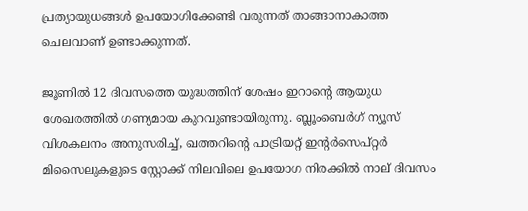പ്രത്യായുധങ്ങൾ ഉപയോഗിക്കേണ്ടി വരുന്നത് താങ്ങാനാകാത്ത ചെലവാണ് ഉണ്ടാക്കുന്നത്.

ജൂണിൽ 12 ദിവസത്തെ യുദ്ധത്തിന് ശേഷം ഇറാന്റെ ആയുധ ശേഖരത്തിൽ ഗണ്യമായ കുറവുണ്ടായിരുന്നു. ബ്ലൂംബെർഗ് ന്യൂസ് വിശകലനം അനുസരിച്ച്, ഖത്തറിന്റെ പാട്രിയറ്റ് ഇന്റർസെപ്റ്റർ മിസൈലുകളുടെ സ്റ്റോക്ക് നിലവിലെ ഉപയോഗ നിരക്കിൽ നാല് ദിവസം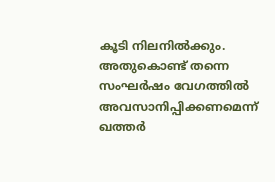കൂടി നിലനിൽക്കും. അതുകൊണ്ട് തന്നെ സംഘർഷം വേഗത്തിൽ അവസാനിപ്പിക്കണമെന്ന് ഖത്തർ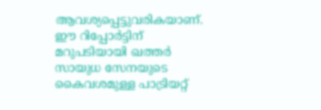ആവശ്യപ്പെട്ടുവരികയാണ്. ഈ റിപ്പോർട്ടിന് മറുപടിയായി ഖത്തർ സായുധ സേനയുടെ കൈവശമുള്ള പാട്രിയറ്റ്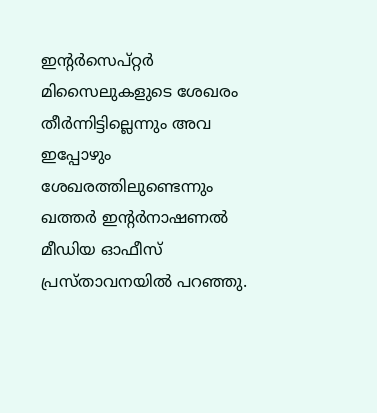ഇന്റർസെപ്റ്റർ മിസൈലുകളുടെ ശേഖരം തീർന്നിട്ടില്ലെന്നും അവ ഇപ്പോഴും ശേഖരത്തിലുണ്ടെന്നും ഖത്തർ ഇന്റർനാഷണൽ മീഡിയ ഓഫീസ് പ്രസ്താവനയിൽ പറഞ്ഞു.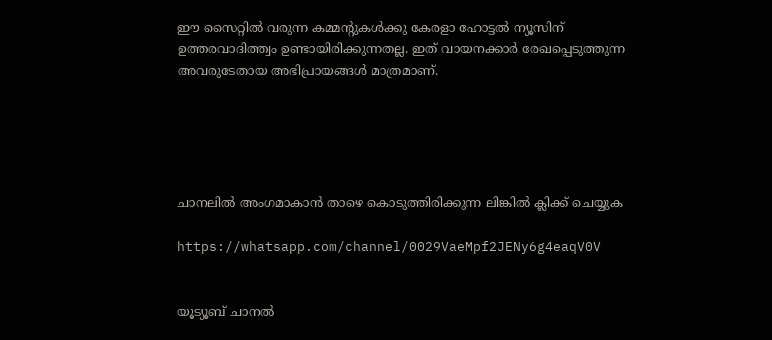ഈ സൈറ്റിൽ വരുന്ന കമ്മന്റുകൾക്കു കേരളാ ഹോട്ടൽ ന്യൂസിന് ഉത്തരവാദിത്ത്വം ഉണ്ടായിരിക്കുന്നതല്ല. ഇത് വായനക്കാർ രേഖപ്പെടുത്തുന്ന അവരുടേതായ അഭിപ്രായങ്ങൾ മാത്രമാണ്.





ചാനലിൽ അംഗമാകാൻ താഴെ കൊടുത്തിരിക്കുന്ന ലിങ്കിൽ ക്ലിക്ക് ചെയ്യുക

https://whatsapp.com/channel/0029VaeMpf2JENy6g4eaqV0V


യൂട്യൂബ് ചാനൽ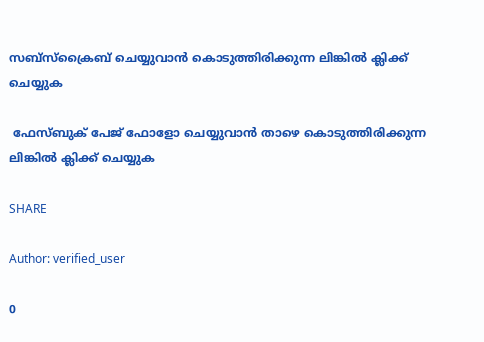സബ്സ്ക്രൈബ് ചെയ്യുവാൻ കൊടുത്തിരിക്കുന്ന ലിങ്കിൽ ക്ലിക്ക് ചെയ്യുക

 ഫേസ്ബുക് പേജ് ഫോളോ ചെയ്യുവാൻ താഴെ കൊടുത്തിരിക്കുന്ന ലിങ്കിൽ ക്ലിക്ക് ചെയ്യുക

SHARE

Author: verified_user

0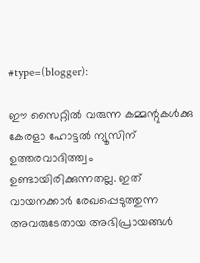#type=(blogger):

ഈ സൈറ്റിൽ വരുന്ന കമ്മന്റുകൾക്കു കേരളാ ഹോട്ടൽ ന്യൂസിന് ഉത്തരവാദിത്ത്വം ഉണ്ടായിരിക്കുന്നതല്ല. ഇത് വായനക്കാർ രേഖപ്പെടുത്തുന്ന അവരുടേതായ അഭിപ്രായങ്ങൾ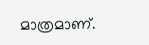മാത്രമാണ്.